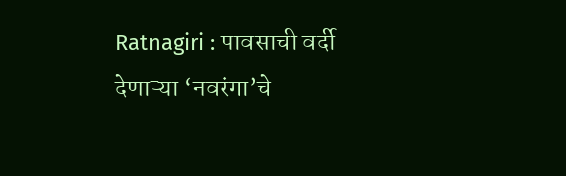Ratnagiri : पावसाची वर्दी देणाऱ्या ‘नवरंगा’चे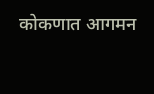कोकणात आगमन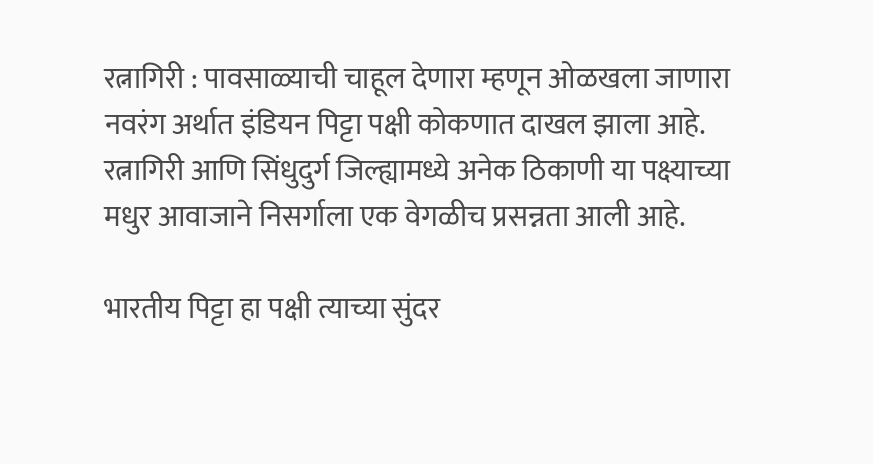रत्नागिरी : पावसाळ्याची चाहूल देणारा म्हणून ओळखला जाणारा नवरंग अर्थात इंडियन पिट्टा पक्षी कोकणात दाखल झाला आहे. रत्नागिरी आणि सिंधुदुर्ग जिल्ह्यामध्ये अनेक ठिकाणी या पक्ष्याच्या मधुर आवाजाने निसर्गाला एक वेगळीच प्रसन्नता आली आहे.

भारतीय पिट्टा हा पक्षी त्याच्या सुंदर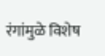रंगांमुळे विशेष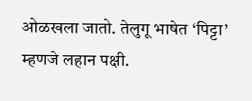ओळखला जातो. तेलुगू भाषेत ‘पिट्टा’ म्हणजे लहान पक्षी.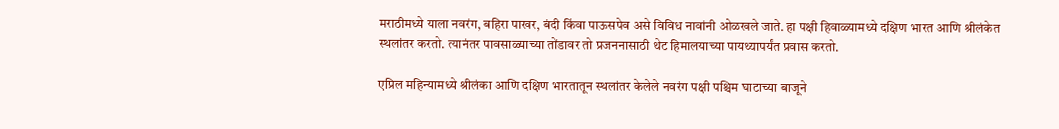मराठीमध्ये याला नवरंग, बहिरा पाखर, बंदी किंवा पाऊसपेव असे विविध नावांनी ओळखले जाते. हा पक्षी हिवाळ्यामध्ये दक्षिण भारत आणि श्रीलंकेत स्थलांतर करतो. त्यानंतर पावसाळ्याच्या तोंडावर तो प्रजननासाठी थेट हिमालयाच्या पायथ्यापर्यंत प्रवास करतो.

एप्रिल महिन्यामध्ये श्रीलंका आणि दक्षिण भारतातून स्थलांतर केलेले नवरंग पक्षी पश्चिम घाटाच्या बाजूने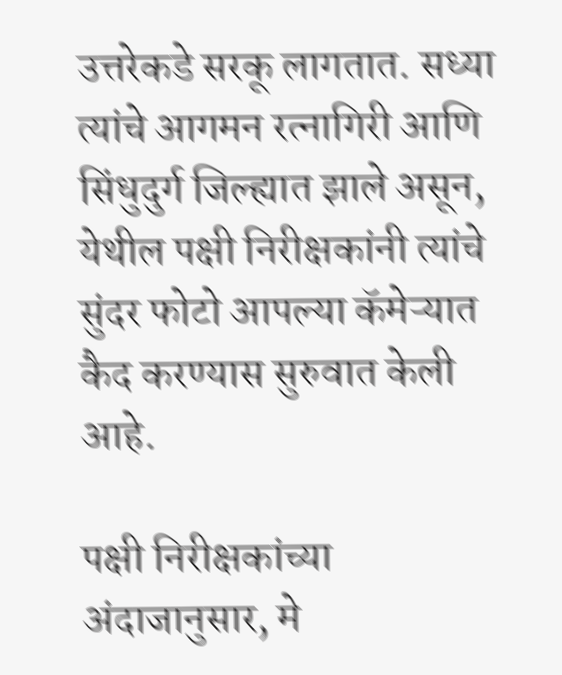उत्तरेकडे सरकू लागतात. सध्या त्यांचे आगमन रत्नागिरी आणि सिंधुदुर्ग जिल्ह्यात झाले असून, येथील पक्षी निरीक्षकांनी त्यांचे सुंदर फोटो आपल्या कॅमेऱ्यात कैद करण्यास सुरुवात केली आहे.

पक्षी निरीक्षकांच्या अंदाजानुसार, मे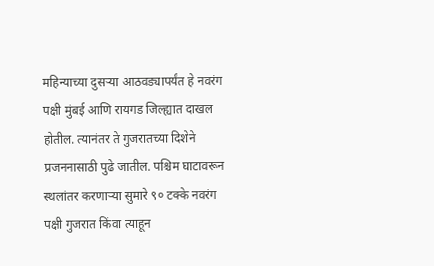महिन्याच्या दुसऱ्या आठवड्यापर्यंत हे नवरंग पक्षी मुंबई आणि रायगड जिल्ह्यात दाखल होतील. त्यानंतर ते गुजरातच्या दिशेने प्रजननासाठी पुढे जातील. पश्चिम घाटावरून स्थलांतर करणाऱ्या सुमारे ९० टक्के नवरंग पक्षी गुजरात किंवा त्याहून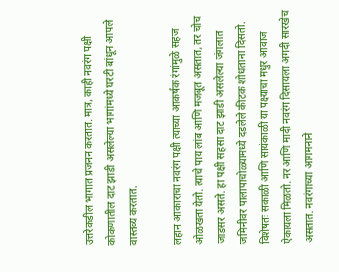उत्तरेकडील भागात प्रजनन करतात. मात्र, काही नवरंग पक्षी कोकणातील दाट झाडी असलेल्या भागांमध्ये घरटी बांधून आपले वास्तव्य करतात.

लहान आकाराचा नवरंग पक्षी त्याच्या आकर्षक रंगांमुळे सहज ओळखता येतो. त्याचे पाय लांब आणि मजबूत असतात, तर चोच जाडसर असते. हा पक्षी सहसा दाट झाडी असलेल्या जंगलात जमिनीवर पालापाचोळ्यामध्ये दडलेले कीटक शोधताना दिसतो. विशेषतः सकाळी आणि सायंकाळी या पक्ष्याचा मधुर आवाज ऐकायला मिळतो. नर आणि मादी नवरंग दिसायला अगदी सारखेच असतात. नवरंगाच्या आगमनाने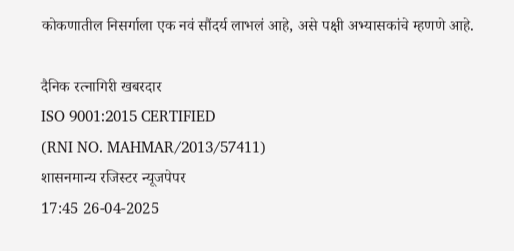कोकणातील निसर्गाला एक नवं सौंदर्य लाभलं आहे, असे पक्षी अभ्यासकांचे म्हणणे आहे.

दैनिक रत्नागिरी खबरदार
ISO 9001:2015 CERTIFIED
(RNI NO. MAHMAR/2013/57411)
शासनमान्य रजिस्टर न्यूजपेपर
17:45 26-04-2025